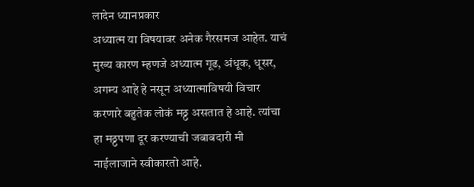लादेन ध्यानप्रकार
अध्यात्म या विषयावर अनेक गैरसमज आहेत. याचं मुख्य कारण म्हणजे अध्यात्म गूढ, अंधूक, धूसर, अगम्य आहे हे नसून अध्यात्माविषयी विचार करणारे बहुतेक लोकं मठ्ठ असतात हे आहे. त्यांचा हा मठ्ठपणा दूर करण्याची जबाबदारी मी नाईलाजाने स्वीकारतो आहे.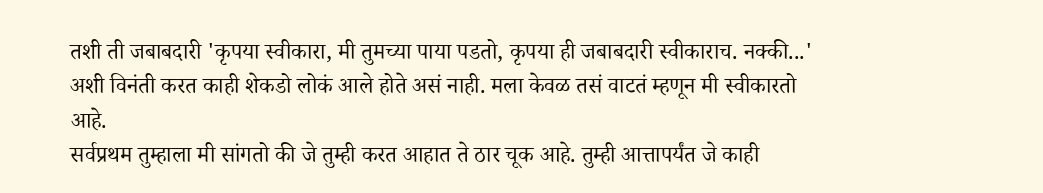तशी ती जबाबदारी 'कृपया स्वीकारा, मी तुमच्या पाया पडतो, कृपया ही जबाबदारी स्वीकाराच. नक्की...' अशी विनंती करत काही शेकडो लोकं आले होते असं नाही. मला केवळ तसं वाटतं म्हणून मी स्वीकारतो आहे.
सर्वप्रथम तुम्हाला मी सांगतो की जे तुम्ही करत आहात ते ठार चूक आहे. तुम्ही आत्तापर्यंत जे काही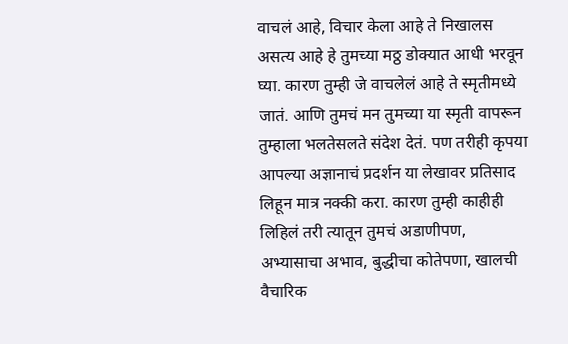वाचलं आहे, विचार केला आहे ते निखालस असत्य आहे हे तुमच्या मठ्ठ डोक्यात आधी भरवून घ्या. कारण तुम्ही जे वाचलेलं आहे ते स्मृतीमध्ये जातं. आणि तुमचं मन तुमच्या या स्मृती वापरून तुम्हाला भलतेसलते संदेश देतं. पण तरीही कृपया आपल्या अज्ञानाचं प्रदर्शन या लेखावर प्रतिसाद लिहून मात्र नक्की करा. कारण तुम्ही काहीही लिहिलं तरी त्यातून तुमचं अडाणीपण, अभ्यासाचा अभाव, बुद्धीचा कोतेपणा, खालची वैचारिक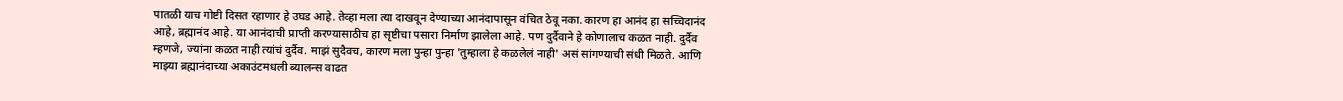पातळी याच गोष्टी दिसत रहाणार हे उघड आहे. तेव्हा मला त्या दाखवून देण्याच्या आनंदापासून वंचित ठेवू नका. कारण हा आनंद हा सच्चिदानंद आहे, ब्रह्मानंद आहे. या आनंदाची प्राप्ती करण्यासाठीच हा सृष्टीचा पसारा निर्माण झालेला आहे. पण दुर्दैवाने हे कोणालाच कळत नाही. दुर्दैव म्हणजे, ज्यांना कळत नाही त्यांचं दुर्दैव. माझं सुदैवच, कारण मला पुन्हा पुन्हा 'तुम्हाला हे कळलेलं नाही' असं सांगण्याची संधी मिळते. आणि माझ्या ब्रह्मानंदाच्या अकाउंटमधली ब्यालन्स वाढत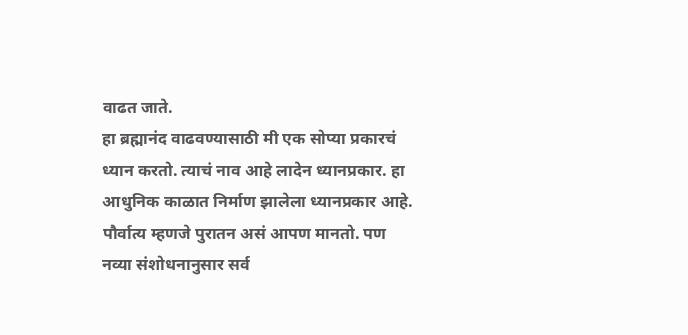वाढत जाते.
हा ब्रह्मानंद वाढवण्यासाठी मी एक सोप्या प्रकारचं ध्यान करतो. त्याचं नाव आहे लादेन ध्यानप्रकार. हा आधुनिक काळात निर्माण झालेला ध्यानप्रकार आहे. पौर्वात्य म्हणजे पुरातन असं आपण मानतो. पण नव्या संशोधनानुसार सर्व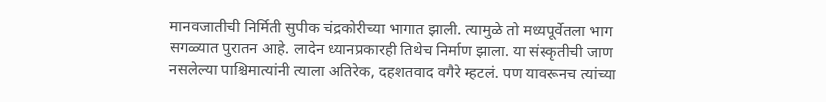मानवजातीची निर्मिती सुपीक चंद्रकोरीच्या भागात झाली. त्यामुळे तो मध्यपूर्वेतला भाग सगळ्यात पुरातन आहे. लादेन ध्यानप्रकारही तिथेच निर्माण झाला. या संस्कृतीची जाण नसलेल्या पाश्चिमात्यांनी त्याला अतिरेक, दहशतवाद वगैरे म्हटलं. पण यावरूनच त्यांच्या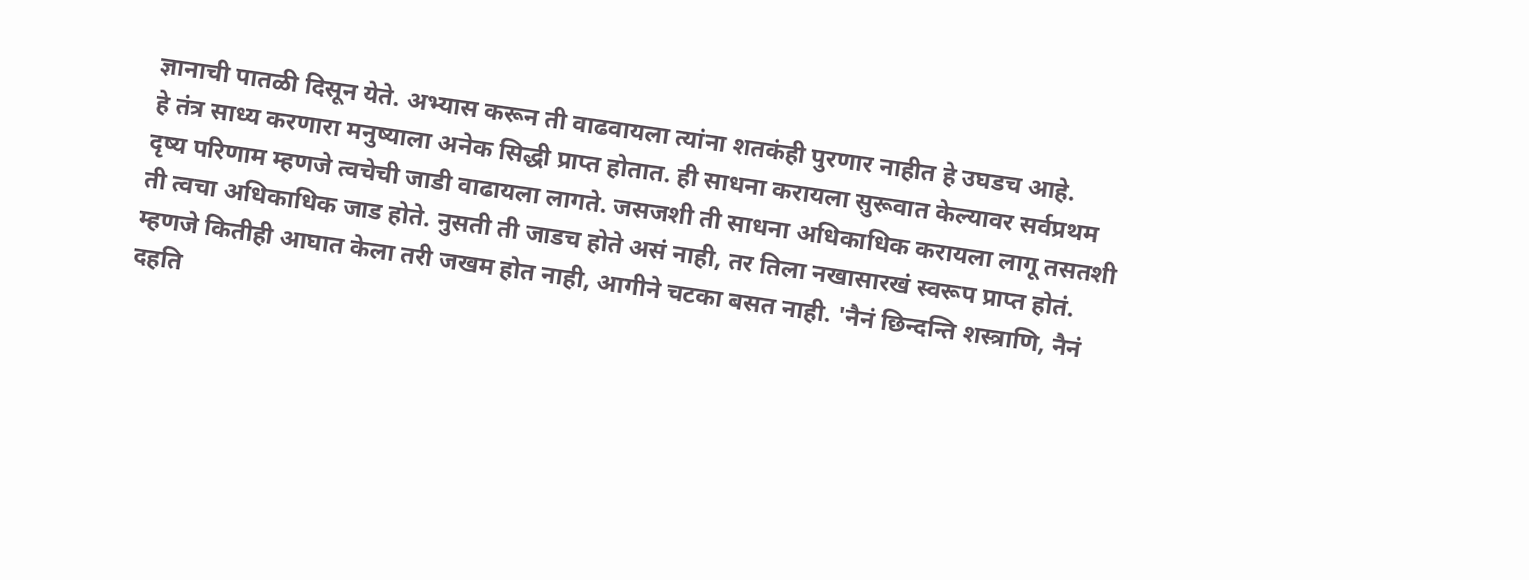ज्ञानाची पातळी दिसून येते. अभ्यास करून ती वाढवायला त्यांना शतकंही पुरणार नाहीत हे उघडच आहे.
हे तंत्र साध्य करणारा मनुष्याला अनेक सिद्धी प्राप्त होतात. ही साधना करायला सुरूवात केल्यावर सर्वप्रथम दृष्य परिणाम म्हणजे त्वचेची जाडी वाढायला लागते. जसजशी ती साधना अधिकाधिक करायला लागू तसतशी ती त्वचा अधिकाधिक जाड होते. नुसती ती जाडच होते असं नाही, तर तिला नखासारखं स्वरूप प्राप्त होतं. म्हणजे कितीही आघात केला तरी जखम होत नाही, आगीने चटका बसत नाही. 'नैनं छिन्दन्ति शस्त्राणि, नैनं दहति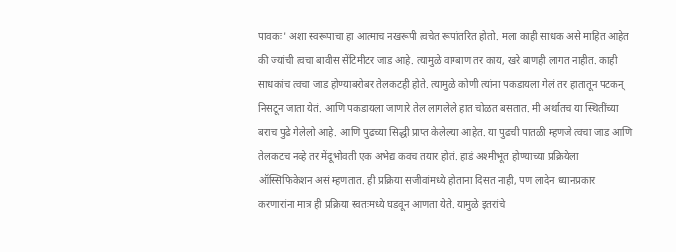पावकः' अशा स्वरूपाचा हा आत्माच नखरूपी त्वचेत रूपांतरित होतो. मला काही साधक असे माहित आहेत की ज्यांची त्वचा बावीस सेंटिमीटर जाड आहे. त्यामुळे वाग्बाण तर काय, खरे बाणही लागत नाहीत. काही साधकांच त्वचा जाड होण्याबरोबर तेलकटही होते. त्यामुळे कोणी त्यांना पकडायला गेलं तर हातातून पटकन् निसटून जाता येतं. आणि पकडायला जाणारे तेल लागलेले हात चोळत बसतात. मी अर्थातच या स्थितींच्या बराच पुढे गेलेलो आहे. आणि पुढच्या सिद्धी प्राप्त केलेल्या आहेत. या पुढची पातळी म्हणजे त्वचा जाड आणि तेलकटच नव्हे तर मेंदूभोवती एक अभेद्य कवच तयार होतं. हाडं अश्मीभूत होण्याच्या प्रक्रियेला ऑस्सिफिकेशन असं म्हणतात. ही प्रक्रिया सजीवांमध्ये होताना दिसत नाही, पण लादेन ध्यानप्रकार करणारांना मात्र ही प्रक्रिया स्वतःमध्ये घडवून आणता येते. यामुळे इतरांचे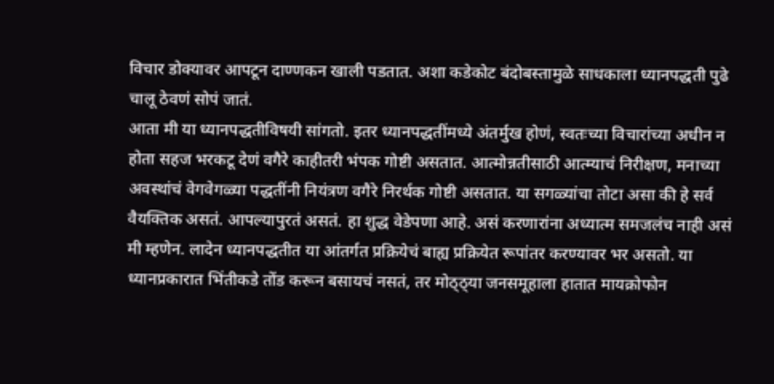विचार डोक्यावर आपटून दाण्णकन खाली पडतात. अशा कडेकोट बंदोबस्तामुळे साधकाला ध्यानपद्धती पुढे चालू ठेवणं सोपं जातं.
आता मी या ध्यानपद्धतीविषयी सांगतो. इतर ध्यानपद्धतींमध्ये अंतर्मुख होणं, स्वतःच्या विचारांच्या अधीन न होता सहज भरकटू देणं वगैरे काहीतरी भंपक गोष्टी असतात. आत्मोन्नतीसाठी आत्म्याचं निरीक्षण, मनाच्या अवस्थांचं वेगवेगळ्या पद्धतींनी नियंत्रण वगैरे निरर्थक गोष्टी असतात. या सगळ्यांचा तोटा असा की हे सर्व वैयक्तिक असतं. आपल्यापुरतं असतं. हा शुद्ध वेडेपणा आहे. असं करणारांना अध्यात्म समजलंच नाही असं मी म्हणेन. लादेन ध्यानपद्धतीत या आंतर्गत प्रक्रियेचं बाह्य प्रक्रियेत रूपांतर करण्यावर भर असतो. या ध्यानप्रकारात भिंतीकडे तोंड करून बसायचं नसतं, तर मोठ्ठ्या जनसमूहाला हातात मायक्रोफोन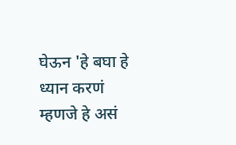घेऊन 'हे बघा हे ध्यान करणं म्हणजे हे असं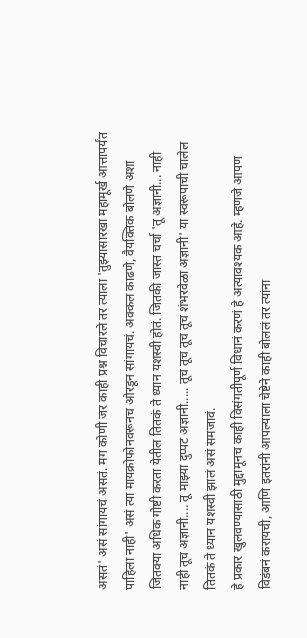असतं' असं सांगायचं असतं. मग कोणी जर काही प्रश्न विचारले तर त्याला 'तुझ्यासारखा महामूर्ख आत्तापर्यंत पाहिला नाही' असं त्या मायक्रोफोनवरूनच ओरडून सांगायचं. अक्कल काढणे, वैयक्तिक बोलणे अशा जितक्या अधिक गोष्टी करता येतील तितकं ते ध्यान यशस्वी होतं. जितकी जास्त चर्चा 'तू अज्ञानी... नाही नाही तूच अज्ञानी.... तू माझ्या दुप्पट अज्ञानी..... तूच तूच तूच तूच शंभरवेळा अज्ञानी' या स्वरूपाची चालेल तितकं ते ध्यान यशस्वी झालं असं समजावं.
हे प्रकार खुलवण्यासाठी मुद्दामूनच काही विसंगतीपूर्ण विधानं करणं हे अत्यावश्यक आहे. म्हणजे आपण विडंबनं करायची, आणि इतरांनी आपल्याला चेष्टेने काही बोललं तर त्यांना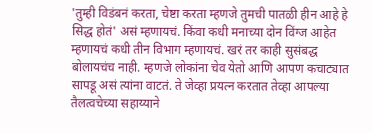'तुम्ही विडंबनं करता, चेष्टा करता म्हणजे तुमची पातळी हीन आहे हे सिद्ध होतं' असं म्हणायचं. किंवा कधी मनाच्या दोन विंग्ज आहेत म्हणायचं कधी तीन विभाग म्हणायचं. खरं तर काही सुसंबद्ध बोलायचंच नाही. म्हणजे लोकांना चेव येतो आणि आपण कचाट्यात सापडू असं त्यांना वाटतं. ते जेव्हा प्रयत्न करतात तेव्हा आपल्या तैलत्वचेच्या सहाय्याने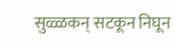सुळ्ळकन् सटकून निघून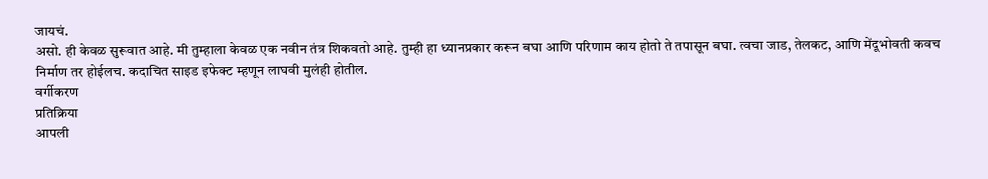जायचं.
असो. ही केवळ सुरूवात आहे. मी तुम्हाला केवळ एक नवीन तंत्र शिकवतो आहे. तुम्ही हा ध्यानप्रकार करून बघा आणि परिणाम काय होतो ते तपासून बघा. त्वचा जाड, तेलकट, आणि मेंदूभोवती कवच निर्माण तर होईलच. कदाचित साइड इफेक्ट म्हणून लाघवी मुलंही होतील.
वर्गीकरण
प्रतिक्रिया
आपली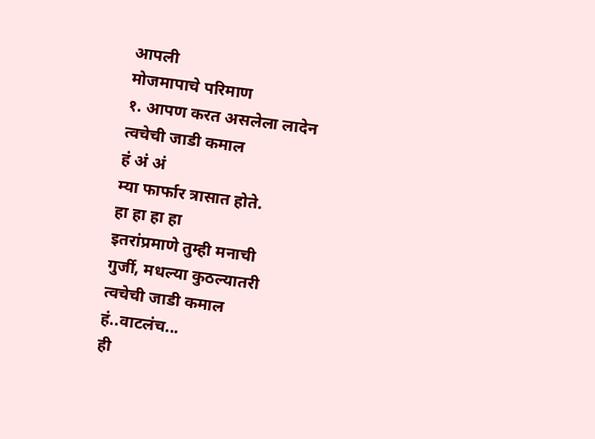आपली
मोजमापाचे परिमाण
१. आपण करत असलेला लादेन
त्वचेची जाडी कमाल
हं अं अं
म्या फार्फार त्रासात होते.
हा हा हा हा
इतरांप्रमाणे तुम्ही मनाची
गुर्जी, मधल्या कुठल्यातरी
त्वचेची जाडी कमाल
हं..वाटलंच...
ही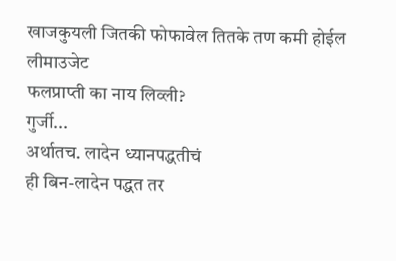खाजकुयली जितकी फोफावेल तितके तण कमी होईल
लीमाउजेट
फलप्राप्ती का नाय लिव्ली?
गुर्जी...
अर्थातच. लादेन ध्यानपद्धतीचं
ही बिन-लादेन पद्धत तर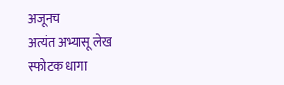अजूनच
अत्यंत अभ्यासू लेख
स्फोटक धागा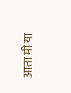आता मी या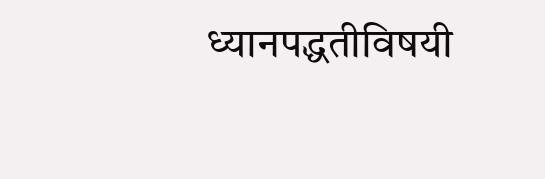ध्यानपद्धतीविषयी